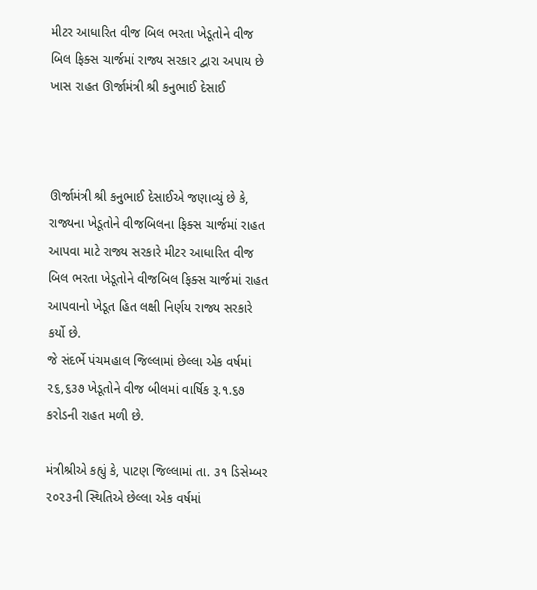મીટર આધારિત વીજ બિલ ભરતા ખેડૂતોને વીજ બિલ ફિક્સ ચાર્જમાં રાજ્ય સરકાર દ્વારા અપાય છે ખાસ રાહત ઊર્જામંત્રી શ્રી કનુભાઈ દેસાઈ



ઊર્જામંત્રી શ્રી કનુભાઈ દેસાઈએ જણાવ્યું છે કે, રાજ્યના ખેડૂતોને વીજબિલના ફિક્સ ચાર્જમાં રાહત આપવા માટે રાજ્ય સરકારે મીટર આધારિત વીજ બિલ ભરતા ખેડૂતોને વીજબિલ ફિક્સ ચાર્જમાં રાહત આપવાનો ખેડૂત હિત લક્ષી નિર્ણય રાજ્ય સરકારે કર્યો છે.
જે સંદર્ભે પંચમહાલ જિલ્લામાં છેલ્લા એક વર્ષમાં ૨૬,૬૩૭ ખેડૂતોને વીજ બીલમાં વાર્ષિક રૂ.૧.૬૭ કરોડની રાહત મળી છે.

મંત્રીશ્રીએ કહ્યું કે, પાટણ જિલ્લામાં તા. ૩૧ ડિસેમ્બર ૨૦૨૩ની સ્થિતિએ છેલ્લા એક વર્ષમાં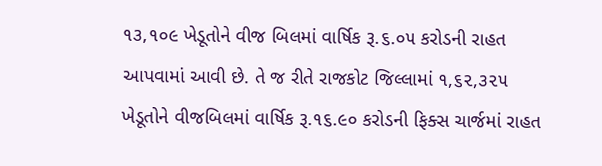૧૩,૧૦૯ ખેડૂતોને વીજ બિલમાં વાર્ષિક રૂ.૬.૦૫ કરોડની રાહત આપવામાં આવી છે. તે જ રીતે રાજકોટ જિલ્લામાં ૧,૬૨,૩૨૫ ખેડૂતોને વીજબિલમાં વાર્ષિક રૂ.૧૬.૯૦ કરોડની ફિક્સ ચાર્જમાં રાહત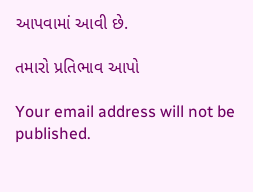આપવામાં આવી છે.

તમારો પ્રતિભાવ આપો

Your email address will not be published.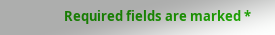Required fields are marked *